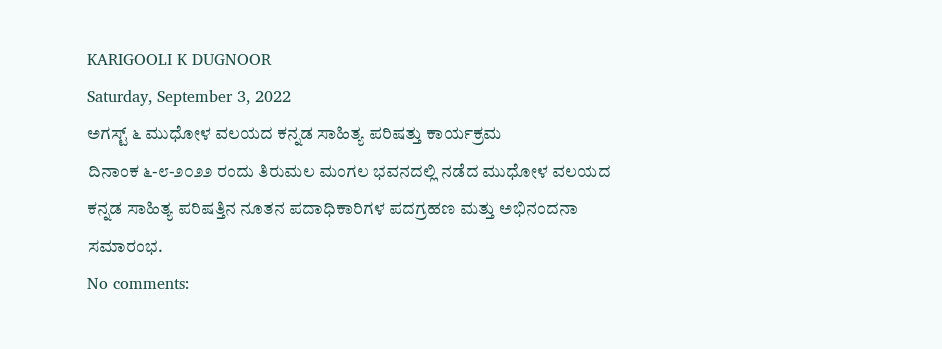KARIGOOLI K DUGNOOR
Saturday, September 3, 2022
ಅಗಸ್ಟ್ ೬ ಮುಧೋಳ ವಲಯದ ಕನ್ನಡ ಸಾಹಿತ್ಯ ಪರಿಷತ್ತು ಕಾರ್ಯಕ್ರಮ
ದಿನಾಂಕ ೬-೮-೨೦೨೨ ರಂದು ತಿರುಮಲ ಮಂಗಲ ಭವನದಲ್ಲಿ ನಡೆದ ಮುಧೋಳ ವಲಯದ ಕನ್ನಡ ಸಾಹಿತ್ಯ ಪರಿಷತ್ತಿನ ನೂತನ ಪದಾಧಿಕಾರಿಗಳ ಪದಗ್ರಹಣ ಮತ್ತು ಅಭಿನಂದನಾ ಸಮಾರಂಭ.
No comments: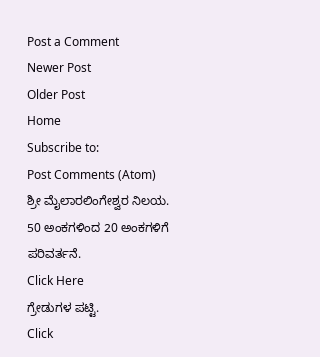Post a Comment
Newer Post
Older Post
Home
Subscribe to:
Post Comments (Atom)
ಶ್ರೀ ಮೈಲಾರಲಿಂಗೇಶ್ವರ ನಿಲಯ.
50 ಅಂಕಗಳಿಂದ 20 ಅಂಕಗಳಿಗೆ ಪರಿವರ್ತನೆ.
Click Here
ಗ್ರೇಡುಗಳ ಪಟ್ಟಿ.
Click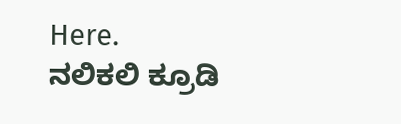Here.
ನಲಿಕಲಿ ಕ್ರೂಡಿ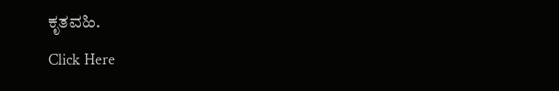ಕೃತವಹಿ.
Click Here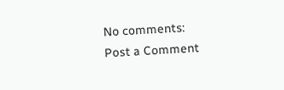No comments:
Post a Comment